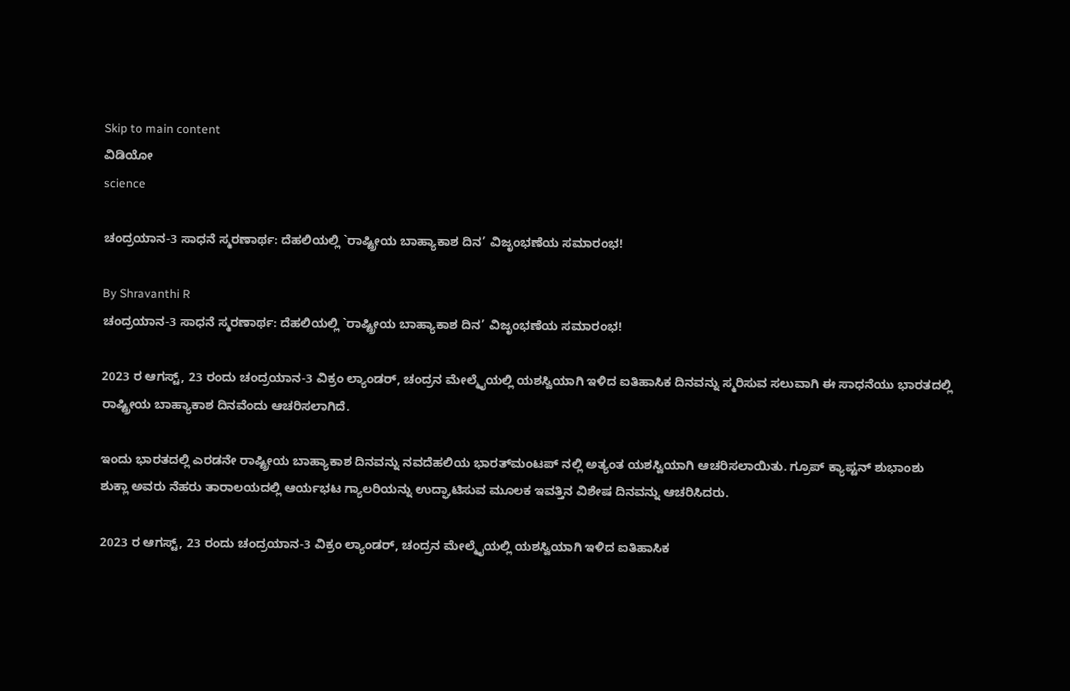Skip to main content
ವಿಡಿಯೋ
science

ಚಂದ್ರಯಾನ-3 ಸಾಧನೆ ಸ್ಮರಣಾರ್ಥ: ದೆಹಲಿಯಲ್ಲಿ `ರಾಷ್ಟ್ರೀಯ ಬಾಹ್ಯಾಕಾಶ ದಿನ’ ವಿಜೃಂಭಣೆಯ ಸಮಾರಂಭ!

By Shravanthi R
ಚಂದ್ರಯಾನ-3 ಸಾಧನೆ ಸ್ಮರಣಾರ್ಥ: ದೆಹಲಿಯಲ್ಲಿ `ರಾಷ್ಟ್ರೀಯ ಬಾಹ್ಯಾಕಾಶ ದಿನ’ ವಿಜೃಂಭಣೆಯ ಸಮಾರಂಭ!

2023 ರ ಆಗಸ್ಟ್, 23 ರಂದು ಚಂದ್ರಯಾನ-3 ವಿಕ್ರಂ ಲ್ಯಾಂಡರ್, ಚಂದ್ರನ ಮೇಲ್ಮೈಯಲ್ಲಿ ಯಶಸ್ವಿಯಾಗಿ ಇಳಿದ ಐತಿಹಾಸಿಕ ದಿನವನ್ನು ಸ್ಮರಿಸುವ ಸಲುವಾಗಿ ಈ ಸಾಧನೆಯು ಭಾರತದಲ್ಲಿ ರಾಷ್ಟ್ರೀಯ ಬಾಹ್ಯಾಕಾಶ ದಿನವೆಂದು ಆಚರಿಸಲಾಗಿದೆ.

ಇಂದು ಭಾರತದಲ್ಲಿ ಎರಡನೇ ರಾಷ್ಟ್ರೀಯ ಬಾಹ್ಯಾಕಾಶ ದಿನವನ್ನು ನವದೆಹಲಿಯ ಭಾರತ್‌ಮಂಟಪ್‌ ನಲ್ಲಿ ಅತ್ಯಂತ ಯಶಸ್ವಿಯಾಗಿ ಆಚರಿಸಲಾಯಿತು. ಗ್ರೂಪ್ ಕ್ಯಾಪ್ಟನ್ ಶುಭಾಂಶು ಶುಕ್ಲಾ ಅವರು ನೆಹರು ತಾರಾಲಯದಲ್ಲಿ ಆರ್ಯಭಟ ಗ್ಯಾಲರಿಯನ್ನು ಉದ್ಘಾಟಿಸುವ ಮೂಲಕ ಇವತ್ತಿನ ವಿಶೇಷ ದಿನವನ್ನು ಆಚರಿಸಿದರು.

2023 ರ ಆಗಸ್ಟ್, 23 ರಂದು ಚಂದ್ರಯಾನ-3 ವಿಕ್ರಂ ಲ್ಯಾಂಡರ್, ಚಂದ್ರನ ಮೇಲ್ಮೈಯಲ್ಲಿ ಯಶಸ್ವಿಯಾಗಿ ಇಳಿದ ಐತಿಹಾಸಿಕ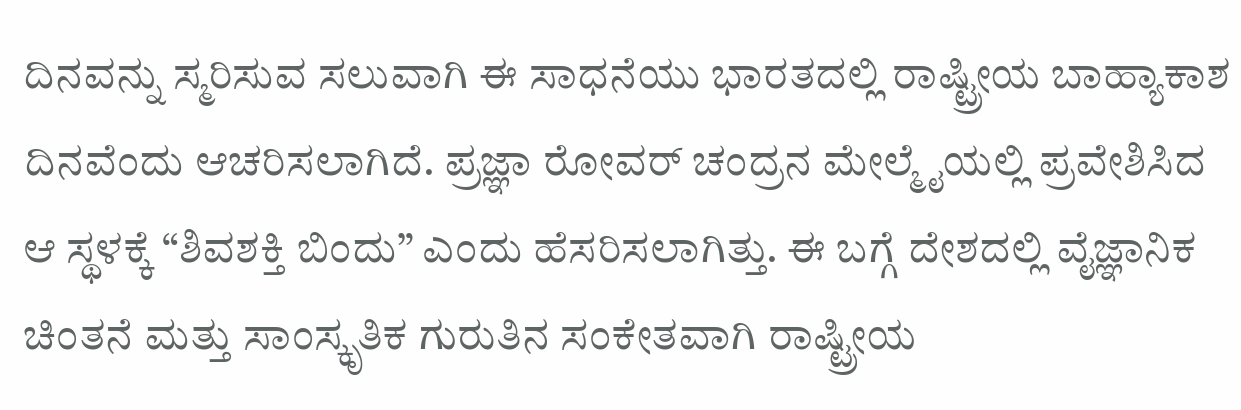ದಿನವನ್ನು ಸ್ಮರಿಸುವ ಸಲುವಾಗಿ ಈ ಸಾಧನೆಯು ಭಾರತದಲ್ಲಿ ರಾಷ್ಟ್ರೀಯ ಬಾಹ್ಯಾಕಾಶ ದಿನವೆಂದು ಆಚರಿಸಲಾಗಿದೆ. ಪ್ರಜ್ಞಾ ರೋವರ್ ಚಂದ್ರನ ಮೇಲ್ಮೈಯಲ್ಲಿ ಪ್ರವೇಶಿಸಿದ ಆ ಸ್ಥಳಕ್ಕೆ “ಶಿವಶಕ್ತಿ ಬಿಂದು” ಎಂದು ಹೆಸರಿಸಲಾಗಿತ್ತು. ಈ ಬಗ್ಗೆ ದೇಶದಲ್ಲಿ ವೈಜ್ಞಾನಿಕ ಚಿಂತನೆ ಮತ್ತು ಸಾಂಸ್ಕೃತಿಕ ಗುರುತಿನ ಸಂಕೇತವಾಗಿ ರಾಷ್ಟ್ರೀಯ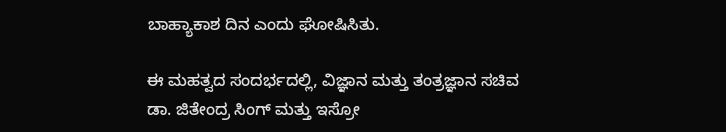ಬಾಹ್ಯಾಕಾಶ ದಿನ ಎಂದು ಘೋಷಿಸಿತು.

ಈ ಮಹತ್ವದ ಸಂದರ್ಭದಲ್ಲಿ, ವಿಜ್ಞಾನ ಮತ್ತು ತಂತ್ರಜ್ಞಾನ ಸಚಿವ ಡಾ. ಜಿತೇಂದ್ರ ಸಿಂಗ್ ಮತ್ತು ಇಸ್ರೋ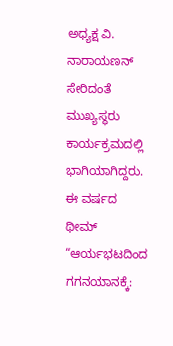ಅಧ್ಯಕ್ಷ ವಿ. ನಾರಾಯಣನ್ ಸೇರಿದಂತೆ ಮುಖ್ಯಸ್ಥರು ಕಾರ್ಯಕ್ರಮದಲ್ಲಿ ಭಾಗಿಯಾಗಿದ್ದರು. ಈ ವರ್ಷದ ಥೀಮ್‌ “ಆರ್ಯಭಟದಿಂದ ಗಗನಯಾನಕ್ಕೆ: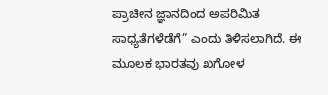ಪ್ರಾಚೀನ ಜ್ಞಾನದಿಂದ ಅಪರಿಮಿತ ಸಾಧ್ಯತೆಗಳೆಡೆಗೆ” ಎಂದು ತಿಳಿಸಲಾಗಿದೆ. ಈ ಮೂಲಕ ಭಾರತವು ಖಗೋಳ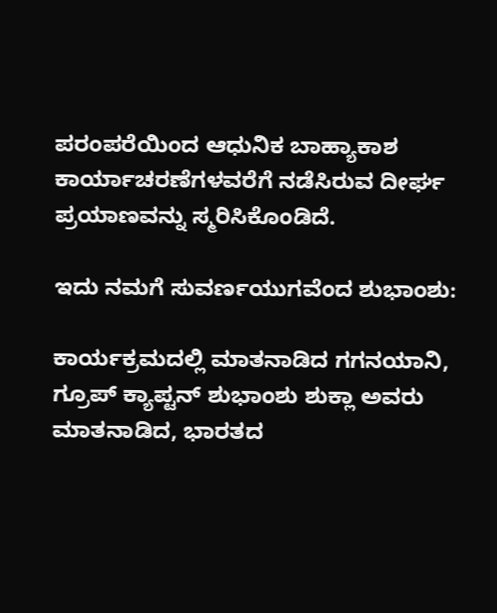ಪರಂಪರೆಯಿಂದ ಆಧುನಿಕ ಬಾಹ್ಯಾಕಾಶ ಕಾರ್ಯಾಚರಣೆಗಳವರೆಗೆ ನಡೆಸಿರುವ ದೀರ್ಘ ಪ್ರಯಾಣವನ್ನು ಸ್ಮರಿಸಿಕೊಂಡಿದೆ.

ಇದು ನಮಗೆ ಸುವರ್ಣಯುಗವೆಂದ ಶುಭಾಂಶು:

ಕಾರ್ಯಕ್ರಮದಲ್ಲಿ ಮಾತನಾಡಿದ ಗಗನಯಾನಿ, ಗ್ರೂಪ್‌ ಕ್ಯಾಪ್ಟನ್‌ ಶುಭಾಂಶು ಶುಕ್ಲಾ ಅವರು ಮಾತನಾಡಿದ, ಭಾರತದ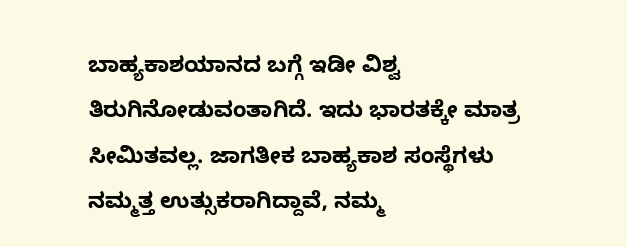ಬಾಹ್ಯಕಾಶಯಾನದ ಬಗ್ಗೆ ಇಡೀ ವಿಶ್ವ ತಿರುಗಿನೋಡುವಂತಾಗಿದೆ. ಇದು ಭಾರತಕ್ಕೇ ಮಾತ್ರ ಸೀಮಿತವಲ್ಲ. ಜಾಗತೀಕ ಬಾಹ್ಯಕಾಶ ಸಂಸ್ಥೆಗಳು ನಮ್ಮತ್ತ ಉತ್ಸುಕರಾಗಿದ್ದಾವೆ, ನಮ್ಮ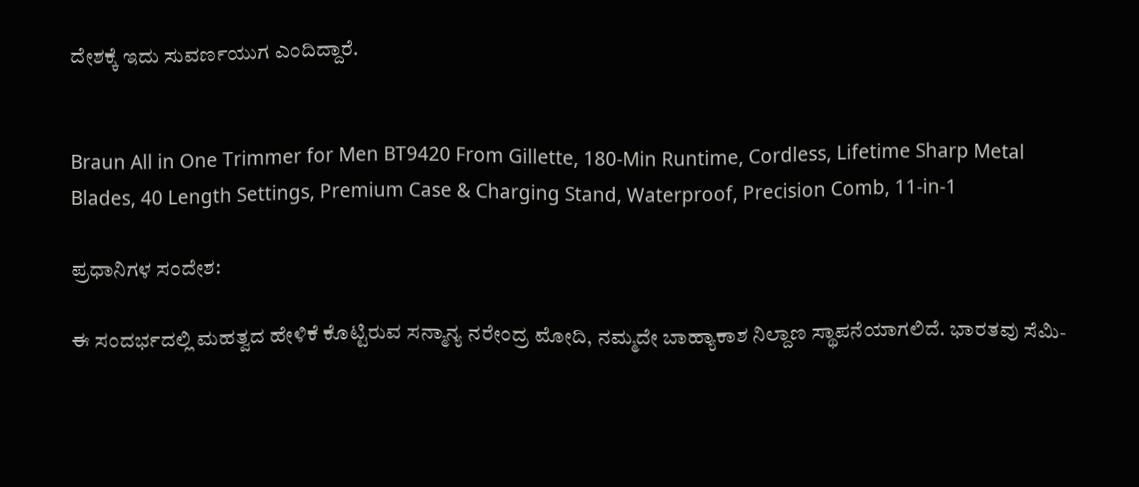ದೇಶಕ್ಕೆ ಇದು ಸುವರ್ಣಯುಗ ಎಂದಿದ್ದಾರೆ.


Braun All in One Trimmer for Men BT9420 From Gillette, 180-Min Runtime, Cordless, Lifetime Sharp Metal Blades, 40 Length Settings, Premium Case & Charging Stand, Waterproof, Precision Comb, 11-in-1

ಪ್ರಧಾನಿಗಳ ಸಂದೇಶ:

ಈ ಸಂದರ್ಭದಲ್ಲಿ ಮಹತ್ವದ ಹೇಳಿಕೆ ಕೊಟ್ಟಿರುವ ಸನ್ಮಾನ್ಯ ನರೇಂದ್ರ ಮೋದಿ, ನಮ್ಮದೇ ಬಾಹ್ಯಾಕಾಶ ನಿಲ್ದಾಣ ಸ್ಥಾಪನೆಯಾಗಲಿದೆ. ಭಾರತವು ಸೆಮಿ-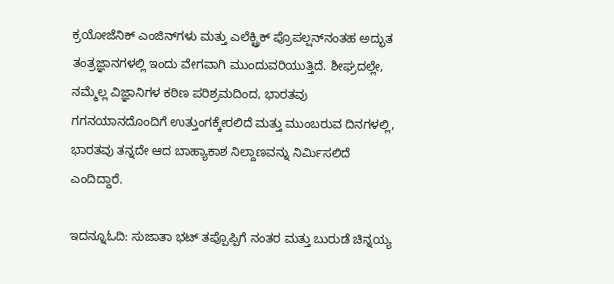ಕ್ರಯೋಜೆನಿಕ್ ಎಂಜಿನ್‌ಗಳು ಮತ್ತು ಎಲೆಕ್ಟ್ರಿಕ್ ಪ್ರೊಪಲ್ಷನ್‌ನಂತಹ ಅದ್ಭುತ ತಂತ್ರಜ್ಞಾನಗಳಲ್ಲಿ ಇಂದು ವೇಗವಾಗಿ ಮುಂದುವರಿಯುತ್ತಿದೆ. ಶೀಘ್ರದಲ್ಲೇ, ನಮ್ಮೆಲ್ಲ ವಿಜ್ಞಾನಿಗಳ ಕಠಿಣ ಪರಿಶ್ರಮದಿಂದ, ಭಾರತವು ಗಗನಯಾನದೊಂದಿಗೆ ಉತ್ತುಂಗಕ್ಕೇರಲಿದೆ ಮತ್ತು ಮುಂಬರುವ ದಿನಗಳಲ್ಲಿ, ಭಾರತವು ತನ್ನದೇ ಆದ ಬಾಹ್ಯಾಕಾಶ ನಿಲ್ದಾಣವನ್ನು ನಿರ್ಮಿಸಲಿದೆ ಎಂದಿದ್ದಾರೆ.

ಇದನ್ನೂಓದಿ: ಸುಜಾತಾ ಭಟ್ ತಪ್ಪೊಪ್ಪಿಗೆ ನಂತರ ಮತ್ತು ಬುರುಡೆ ಚಿನ್ನಯ್ಯ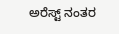ಅರೆಸ್ಟ್ ನಂತರ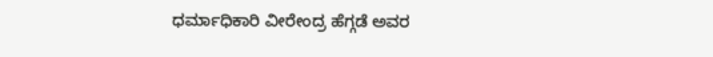ಧರ್ಮಾಧಿಕಾರಿ ವೀರೇಂದ್ರ ಹೆಗ್ಗಡೆ ಅವರ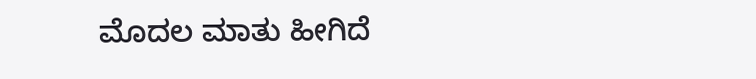ಮೊದಲ ಮಾತು ಹೀಗಿದೆ